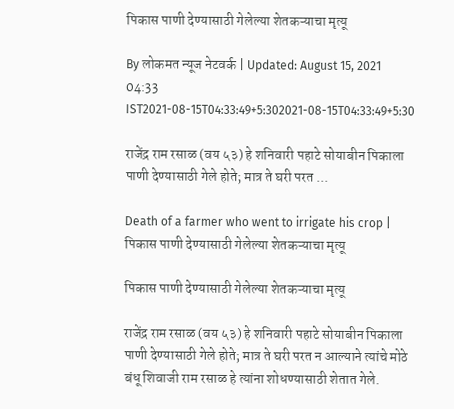पिकास पाणी देण्यासाठी गेलेल्या शेतकऱ्याचा मृत्यू

By लोकमत न्यूज नेटवर्क | Updated: August 15, 2021 04:33 IST2021-08-15T04:33:49+5:302021-08-15T04:33:49+5:30

राजेंद्र राम रसाळ (वय ५३) हे शनिवारी पहाटे सोयाबीन पिकाला पाणी देण्यासाठी गेले होते; मात्र ते घरी परत ...

Death of a farmer who went to irrigate his crop | पिकास पाणी देण्यासाठी गेलेल्या शेतकऱ्याचा मृत्यू

पिकास पाणी देण्यासाठी गेलेल्या शेतकऱ्याचा मृत्यू

राजेंद्र राम रसाळ (वय ५३) हे शनिवारी पहाटे सोयाबीन पिकाला पाणी देण्यासाठी गेले होते; मात्र ते घरी परत न आल्याने त्यांचे मोठे बंधू शिवाजी राम रसाळ हे त्यांना शोधण्यासाठी शेतात गेले.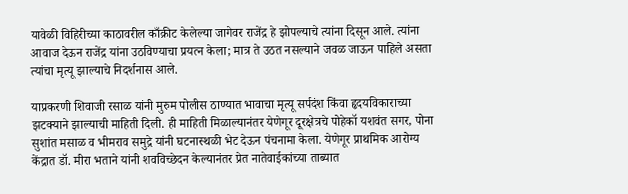यावेळी विहिरीच्या काठावरील काँक्रीट केलेल्या जागेवर राजेंद्र हे झोपल्याचे त्यांना दिसून आले. त्यांना आवाज देऊन राजेंद्र यांना उठविण्याचा प्रयत्न केला; मात्र ते उठत नसल्याने जवळ जाऊन पाहिले असता त्यांचा मृत्यू झाल्याचे निदर्शनास आले.

याप्रकरणी शिवाजी रसाळ यांनी मुरुम पोलीस ठाण्यात भावाचा मृत्यू सर्पदंश किंवा हृदयविकाराच्या झटक्याने झाल्याची माहिती दिली. ही माहिती मिळाल्यानंतर येणेगूर दूरक्षेत्रचे पोहेकॉ यशवंत सगर, पोना सुशांत मसाळ व भीमराव समुद्रे यांनी घटनास्थळी भेट देऊन पंचनामा केला. येणेगूर प्राथमिक आरोग्य केंद्रात डॉ. मीरा भताने यांनी शवविच्छेदन केल्यानंतर प्रेत नातेवाईकांच्या ताब्यात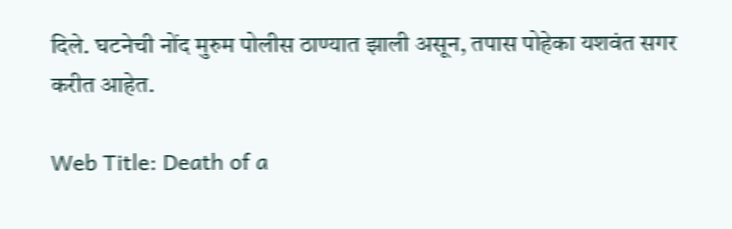दिले. घटनेची नोंद मुरुम पोलीस ठाण्यात झाली असून, तपास पोहेका यशवंत सगर करीत आहेत.

Web Title: Death of a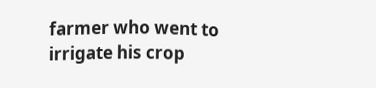farmer who went to irrigate his crop